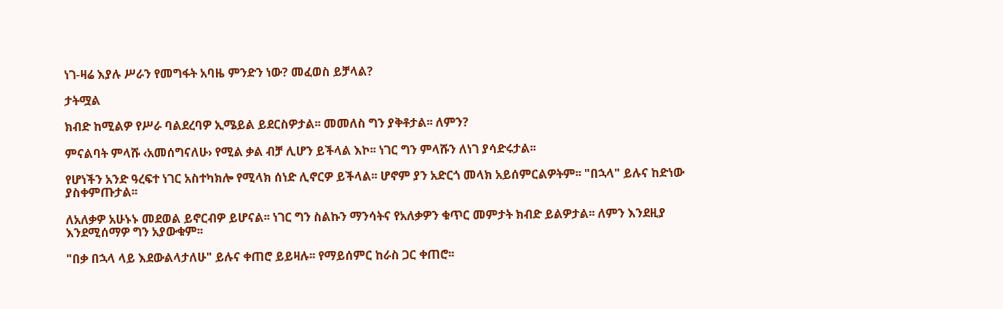ነገ-ዛሬ እያሉ ሥራን የመግፋት አባዜ ምንድን ነው? መፈወስ ይቻላል?

ታትሟል

ክብድ ከሚልዎ የሥራ ባልደረባዎ ኢሜይል ይደርስዎታል፡፡ መመለስ ግን ያቅቶታል፡፡ ለምን?

ምናልባት ምላሹ ‹አመሰግናለሁ› የሚል ቃል ብቻ ሊሆን ይችላል እኮ፡፡ ነገር ግን ምላሹን ለነገ ያሳድሩታል፡፡

የሆነችን አንድ ዓረፍተ ነገር አስተካክሎ የሚላክ ሰነድ ሊኖርዎ ይችላል፡፡ ሆኖም ያን አድርጎ መላክ አይሰምርልዎትም፡፡ "በኋላ" ይሉና ከድነው ያስቀምጡታል፡፡

ለአለቃዎ አሁኑኑ መደወል ይኖርብዎ ይሆናል፡፡ ነገር ግን ስልኩን ማንሳትና የአለቃዎን ቁጥር መምታት ክብድ ይልዎታል፡፡ ለምን እንደዚያ እንደሚሰማዎ ግን አያውቁም፡፡

"በቃ በኋላ ላይ እደውልላታለሁ" ይሉና ቀጠሮ ይይዛሉ፡፡ የማይሰምር ከራስ ጋር ቀጠሮ፡፡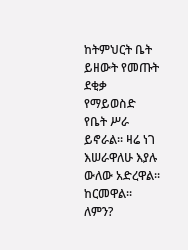ከትምህርት ቤት ይዘውት የመጡት ደቂቃ የማይወስድ የቤት ሥራ ይኖራል፡፡ ዛሬ ነገ እሠራዋለሁ እያሉ ውለው አድረዋል፡፡ ከርመዋል፡፡ ለምን?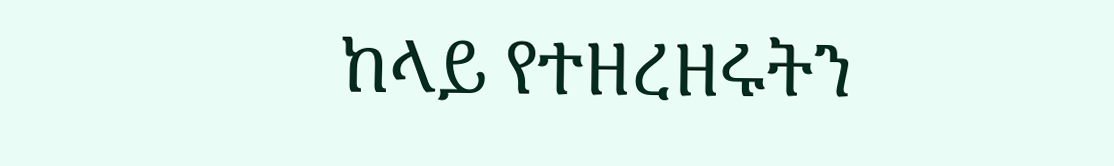ከላይ የተዘረዘሩትን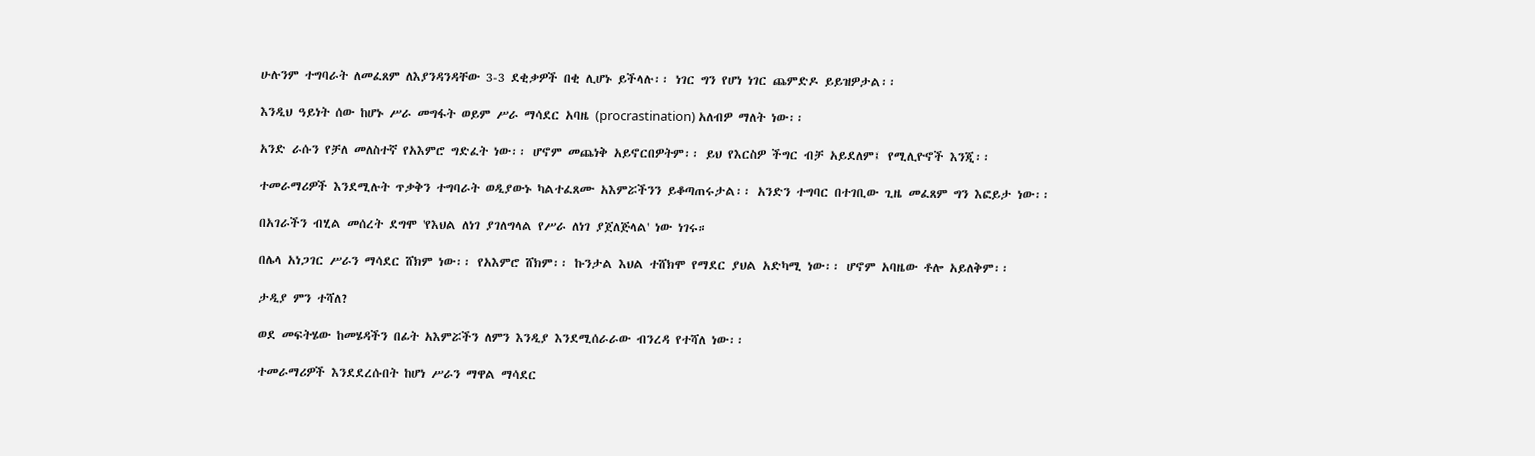ሁሉንም ተግባራት ለመፈጸም ለእያንዳንዳቸው 3-3 ደቂቃዎች በቂ ሊሆኑ ይችላሉ፡፡ ነገር ግን የሆነ ነገር ጨምድዶ ይይዝዎታል፡፡

እንዲህ ዓይነት ሰው ከሆኑ ሥራ መግፋት ወይም ሥራ ማሳደር አባዜ (procrastination) አለብዎ ማለት ነው፡፡

አንድ ራሱን የቻለ መለስተኛ የአእምሮ ግድፈት ነው፡፡ ሆኖም መጨነቅ አይኖርበዎትም፡፡ ይህ የእርስዎ ችግር ብቻ አይደለም፤ የሚሊዮኖች እንጂ፡፡

ተመራማሪዎች እንደሚሉት ጥቃቅን ተግባራት ወዲያውኑ ካልተፈጸሙ አእምሯችንን ይቆጣጠሩታል፡፡ አንድን ተግባር በተገቢው ጊዜ መፈጸም ግን እፎይታ ነው፡፡

በአገራችን ብሂል መሰረት ደግሞ 'የእህል ለነገ ያገለግላል የሥራ ለነገ ያጀለጅላል' ነው ነገሩ።

በሌላ አነጋገር ሥራን ማሳደር ሸክም ነው፡፡ የአእምሮ ሸክም፡፡ ኩንታል እህል ተሸክሞ የማደር ያህል አድካሚ ነው፡፡ ሆኖም አባዜው ቶሎ አይለቅም፡፡

ታዲያ ምን ተሻለ?

ወደ መፍትሄው ከመሄዳችን በፊት አእምሯችን ለምን እንዲያ እንደሚሰራራው ብንረዳ የተሻለ ነው፡፡

ተመራማሪዎች እንደደረሱበት ከሆነ ሥራን ማዋል ማሳደር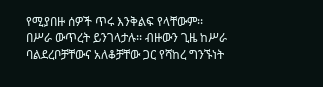የሚያበዙ ሰዎች ጥሩ እንቅልፍ የላቸውም፡፡ በሥራ ውጥረት ይንገላታሉ፡፡ ብዙውን ጊዜ ከሥራ ባልደረቦቻቸውና አለቆቻቸው ጋር የሻከረ ግንኙነት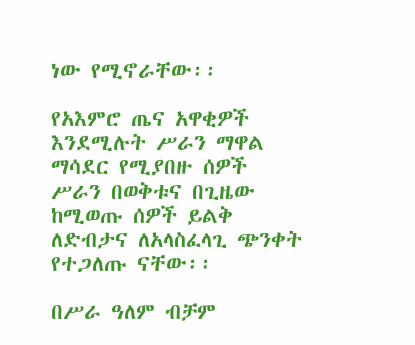ነው የሚኖራቸው፡፡

የአእምሮ ጤና አዋቂዎች እንደሚሉት ሥራን ማዋል ማሳደር የሚያበዙ ሰዎች ሥራን በወቅቱና በጊዜው ከሚወጡ ሰዎች ይልቅ ለድብታና ለአላስፈላጊ ጭንቀት የተጋለጡ ናቸው፡፡

በሥራ ዓለም ብቻም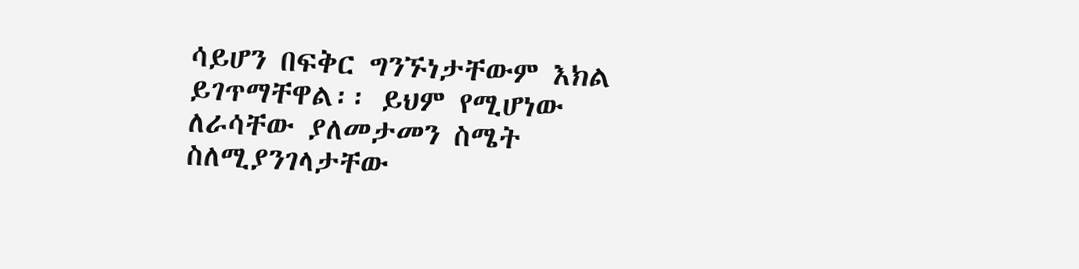ሳይሆን በፍቅር ግንኙነታቸውም እክል ይገጥማቸዋል፡፡ ይህም የሚሆነው ለራሳቸው ያለመታመን ስሜት ስለሚያንገላታቸው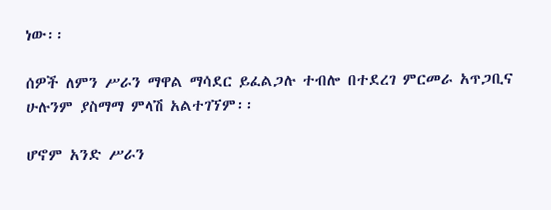ነው፡፡

ሰዎች ለምን ሥራን ማዋል ማሳደር ይፈልጋሉ ተብሎ በተደረገ ምርመራ አጥጋቢና ሁሉንም ያስማማ ምላሽ አልተገኘም፡፡

ሆኖም አንድ ሥራን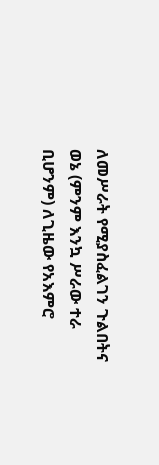ለመሥራት የሚያስፈልገን ጉልበትና ወኔ (ምንም እንኳ ሥራው ተራ ቢሆንም) ለጊዜው የአእምሮ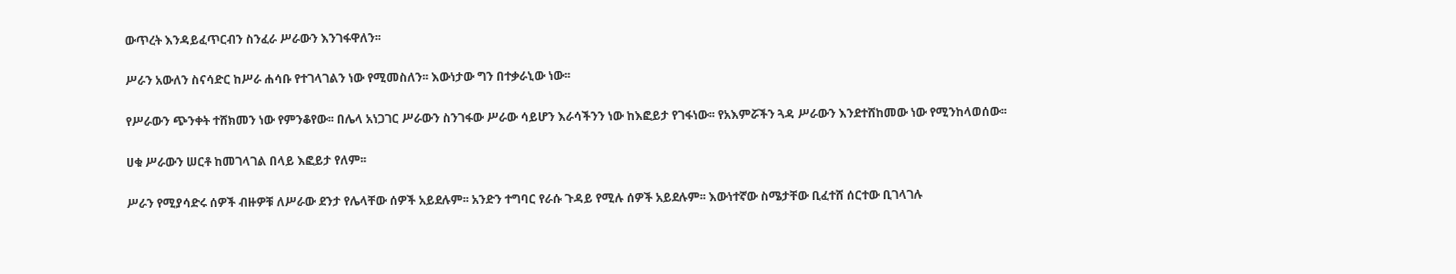ውጥረት እንዳይፈጥርብን ስንፈራ ሥራውን እንገፋዋለን፡፡

ሥራን አውለን ስናሳድር ከሥራ ሐሳቡ የተገላገልን ነው የሚመስለን፡፡ እውነታው ግን በተቃራኒው ነው፡፡

የሥራውን ጭንቀት ተሸክመን ነው የምንቆየው፡፡ በሌላ አነጋገር ሥራውን ስንገፋው ሥራው ሳይሆን እራሳችንን ነው ከእፎይታ የገፋነው፡፡ የአእምሯችን ጓዳ ሥራውን እንደተሸከመው ነው የሚንከላወሰው፡፡

ሀቁ ሥራውን ሠርቶ ከመገላገል በላይ እፎይታ የለም፡፡

ሥራን የሚያሳድሩ ሰዎች ብዙዎቹ ለሥራው ደንታ የሌላቸው ሰዎች አይደሉም፡፡ አንድን ተግባር የራሱ ጉዳይ የሚሉ ሰዎች አይደሉም፡፡ እውነተኛው ስሜታቸው ቢፈተሸ ሰርተው ቢገላገሉ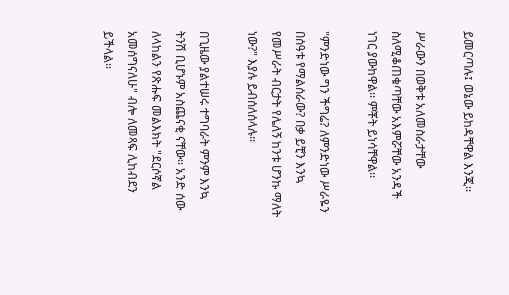ይመርጣሉ፤ ወኔው ይከዳቸዋል እንጂ፡፡

ሥራውን በወቅቱ አለመስራታቸው ስለሚቆጠቁጣቸው አእምሯቸው አንዳች ነገር ያውከዋል፡፡ ምቾት ይነሳቸዋል፡፡

"ምንድነው ግን ችግሬ? ለምንድነው ሥራዬን በሰዓቱ የማልሰራው? በቃ ይቺን እንኳ የመሥራት ብርታት የሌለኝ ከንቱ ሆንኩ ማለት ነው?" እያሉ ይብሰለሰላሉ፡፡

በጊዜው ያልተሠሩ ተግባራት ምንም እንኳ ትንሽ ቢሆኑም አስጨናቂ ናቸው፡፡ አንድ ሰው ለላከልን የጽሑፍ መልእክት "ደርሶኛል አመሰግናለሁ" ብሎ ለመጻፍ ሊከብደን ይችላል፡፡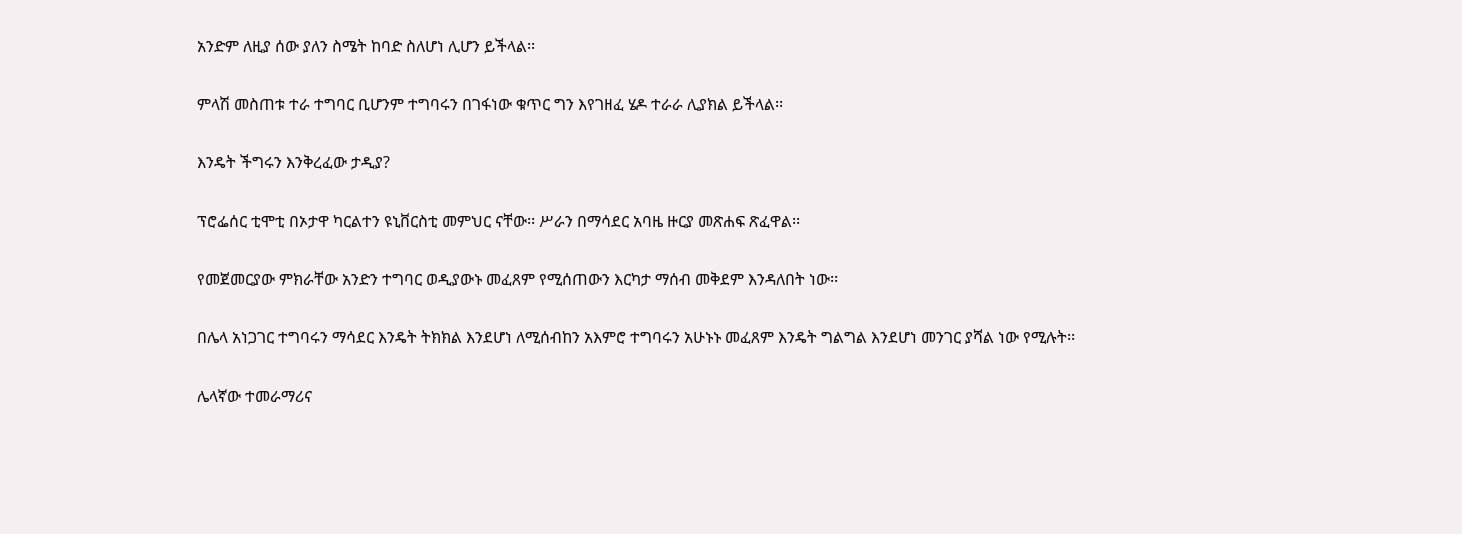አንድም ለዚያ ሰው ያለን ስሜት ከባድ ስለሆነ ሊሆን ይችላል፡፡

ምላሽ መስጠቱ ተራ ተግባር ቢሆንም ተግባሩን በገፋነው ቁጥር ግን እየገዘፈ ሄዶ ተራራ ሊያክል ይችላል፡፡

እንዴት ችግሩን እንቅረፈው ታዲያ?

ፕሮፌሰር ቲሞቲ በኦታዋ ካርልተን ዩኒቨርስቲ መምህር ናቸው፡፡ ሥራን በማሳደር አባዜ ዙርያ መጽሐፍ ጽፈዋል፡፡

የመጀመርያው ምክራቸው አንድን ተግባር ወዲያውኑ መፈጸም የሚሰጠውን እርካታ ማሰብ መቅደም እንዳለበት ነው፡፡

በሌላ አነጋገር ተግባሩን ማሳደር እንዴት ትክክል እንደሆነ ለሚሰብከን አእምሮ ተግባሩን አሁኑኑ መፈጸም እንዴት ግልግል እንደሆነ መንገር ያሻል ነው የሚሉት፡፡

ሌላኛው ተመራማሪና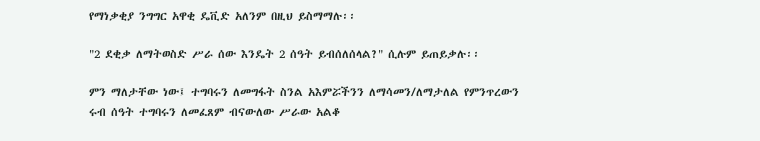የማነቃቂያ ንግግር አዋቂ ዴቪድ አለንም በዚህ ይስማማሉ፡፡

"2 ደቂቃ ለማትወስድ ሥራ ሰው እንዴት 2 ሰዓት ይብሰለሰላል?" ሲሉም ይጠይቃሉ፡፡

ምን ማለታቸው ነው፤ ተግባሩን ለመግፋት ስንል አእምሯችንን ለማሳመን/ለማታለል የምንጥረውን ሩብ ሰዓት ተግባሩን ለመፈጸም ብናውለው ሥራው አልቆ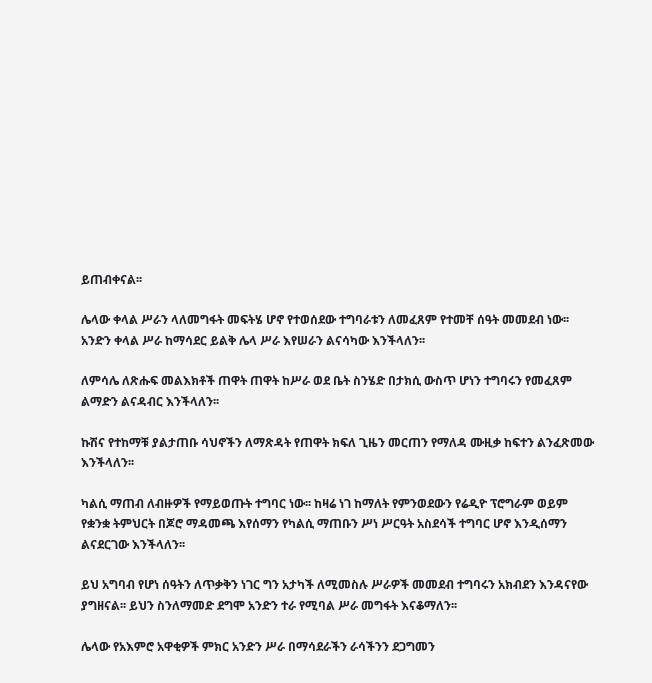ይጠብቀናል፡፡

ሌላው ቀላል ሥራን ላለመግፋት መፍትሄ ሆኖ የተወሰደው ተግባራቱን ለመፈጸም የተመቸ ሰዓት መመደብ ነው፡፡ አንድን ቀላል ሥራ ከማሳደር ይልቅ ሌላ ሥራ እየሠራን ልናሳካው እንችላለን፡፡

ለምሳሌ ለጽሑፍ መልእክቶች ጠዋት ጠዋት ከሥራ ወደ ቤት ስንሄድ በታክሲ ውስጥ ሆነን ተግባሩን የመፈጸም ልማድን ልናዳብር እንችላለን፡፡

ኩሽና የተከማቹ ያልታጠቡ ሳህኖችን ለማጽዳት የጠዋት ክፍለ ጊዜን መርጠን የማለዳ ሙዚቃ ከፍተን ልንፈጽመው እንችላለን፡፡

ካልሲ ማጠብ ለብዙዎች የማይወጡት ተግባር ነው፡፡ ከዛሬ ነገ ከማለት የምንወደውን የሬዲዮ ፕሮግራም ወይም የቋንቋ ትምህርት በጆሮ ማዳመጫ እየሰማን የካልሲ ማጠቡን ሥነ ሥርዓት አስደሳች ተግባር ሆኖ እንዲሰማን ልናደርገው እንችላለን፡፡

ይህ አግባብ የሆነ ሰዓትን ለጥቃቅን ነገር ግን አታካች ለሚመስሉ ሥራዎች መመደብ ተግባሩን አክብደን እንዳናየው ያግዘናል፡፡ ይህን ስንለማመድ ደግሞ አንድን ተራ የሚባል ሥራ መግፋት እናቆማለን፡፡

ሌላው የአእምሮ አዋቂዎች ምክር አንድን ሥራ በማሳደራችን ራሳችንን ደጋግመን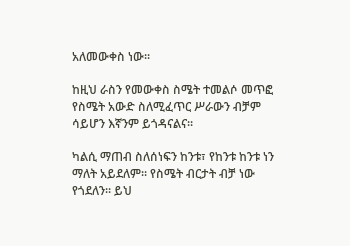አለመውቀስ ነው፡፡

ከዚህ ራስን የመውቀስ ስሜት ተመልሶ መጥፎ የስሜት አውድ ስለሚፈጥር ሥራውን ብቻም ሳይሆን እኛንም ይጎዳናልና፡፡

ካልሲ ማጠብ ስለሰነፍን ከንቱ፣ የከንቱ ከንቱ ነን ማለት አይደለም፡፡ የስሜት ብርታት ብቻ ነው የጎደለን፡፡ ይህ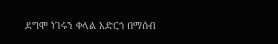ደግሞ ነገሩን ቀላል አድርጎ በማሰብ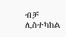ብቻ ሊስተካከል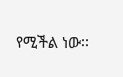የሚችል ነው፡፡